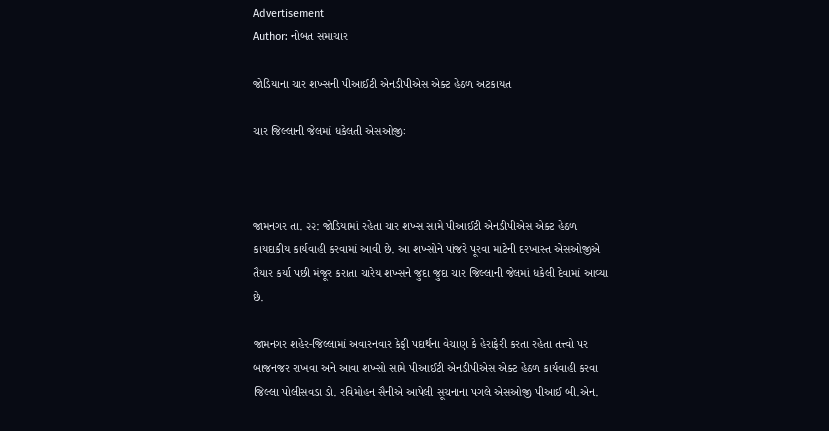Advertisement
Author: નોબત સમાચાર

જોડિયાના ચાર શખ્સની પીઆઈટી એનડીપીએસ એક્ટ હેઠળ અટકાયત

ચાર જિલ્લાની જેલમાં ધકેલતી એસઓજીઃ



જામનગર તા. ૨૨: જોડિયામાં રહેતા ચાર શખ્સ સામે પીઆઈટી એનડીપીએસ એક્ટ હેઠળ કાયદાકીય કાર્યવાહી કરવામાં આવી છે. આ શખ્સોને પાંજરે પૂરવા માટેની દરખાસ્ત એસઓજીએ તૈયાર કર્યા પછી મંજૂર કરાતા ચારેય શખ્સને જુદા જુદા ચાર જિલ્લાની જેલમાં ધકેલી દેવામાં આવ્યા છે.

જામનગર શહેર-જિલ્લામાં અવારનવાર કેફી પદાર્થના વેચાણ કે હેરાફેરી કરતા રહેતા તત્ત્વો પર બાજનજર રાખવા અને આવા શખ્સો સામે પીઆઈટી એનડીપીએસ એક્ટ હેઠળ કાર્યવાહી કરવા જિલ્લા પોલીસવડા ડો. રવિમોહન સૈનીએ આપેલી સૂચનાના પગલે એસઓજી પીઆઈ બી.એન.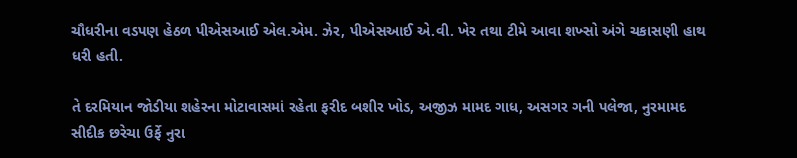ચૌધરીના વડપણ હેઠળ પીએસઆઈ એલ.એમ. ઝેર, પીએસઆઈ એ.વી. ખેર તથા ટીમે આવા શખ્સો અંગે ચકાસણી હાથ ધરી હતી.

તે દરમિયાન જોડીયા શહેરના મોટાવાસમાં રહેતા ફરીદ બશીર ખોડ, અજીઝ મામદ ગાધ, અસગર ગની પલેજા, નુરમામદ સીદીક છરેચા ઉર્ફે નુરા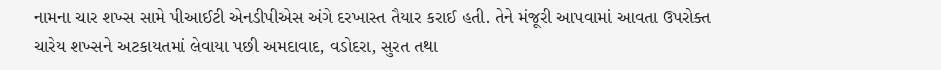નામના ચાર શખ્સ સામે પીઆઈટી એનડીપીએસ અંગે દરખાસ્ત તૈયાર કરાઈ હતી. તેને મંજૂરી આપવામાં આવતા ઉપરોક્ત ચારેય શખ્સને અટકાયતમાં લેવાયા પછી અમદાવાદ, વડોદરા, સુરત તથા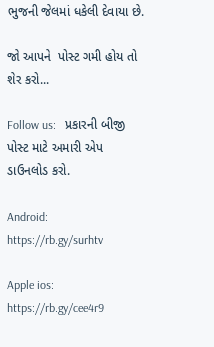ભુજની જેલમાં ધકેલી દેવાયા છે.

જો આપને  પોસ્ટ ગમી હોય તો શેર કરો...

Follow us:   પ્રકારની બીજી પોસ્ટ માટે અમારી એપ ડાઉનલોડ કરો.

Android: https://rb.gy/surhtv

Apple ios: https://rb.gy/cee4r9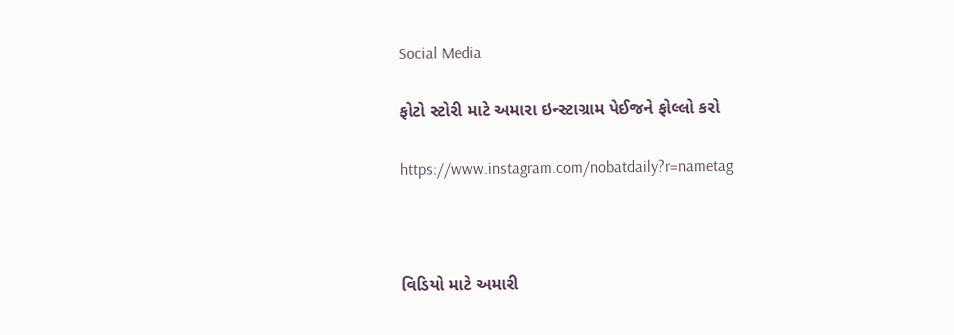Social Media

ફોટો સ્ટોરી માટે અમારા ઇન્સ્ટાગ્રામ પેઈજને ફોલ્લો કરો

https://www.instagram.com/nobatdaily?r=nametag



વિડિયો માટે અમારી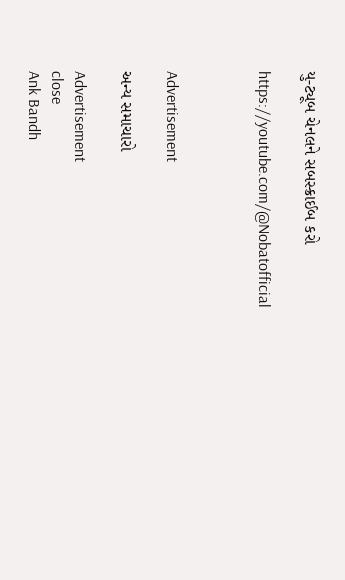યુ-ટ્યૂબ ચેનલને સબસ્ક્રાઈબ કરો

https://youtube.com/@Nobatofficial



Advertisement

અન્ય સમાચારો

Advertisement
close
Ank Bandh